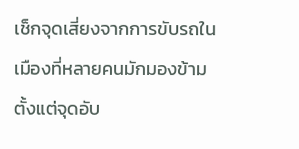เช็กจุดเสี่ยงจากการขับรถในเมืองที่หลายคนมักมองข้าม ตั้งแต่จุดอับ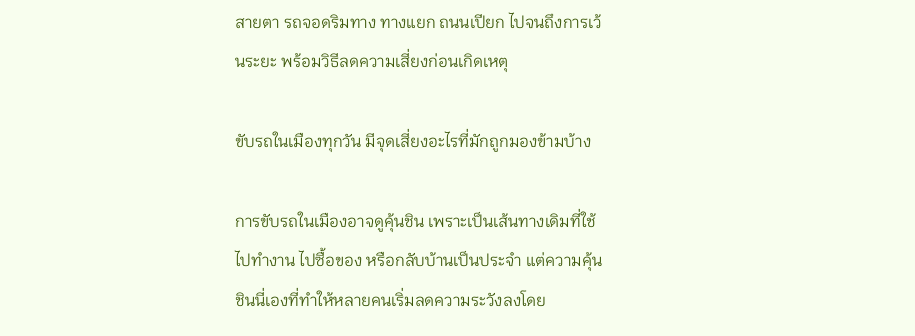สายตา รถจอดริมทาง ทางแยก ถนนเปียก ไปจนถึงการเว้นระยะ พร้อมวิธีลดความเสี่ยงก่อนเกิดเหตุ

ขับรถในเมืองทุกวัน มีจุดเสี่ยงอะไรที่มักถูกมองข้ามบ้าง

การขับรถในเมืองอาจดูคุ้นชิน เพราะเป็นเส้นทางเดิมที่ใช้ไปทำงาน ไปซื้อของ หรือกลับบ้านเป็นประจำ แต่ความคุ้นชินนี่เองที่ทำให้หลายคนเริ่มลดความระวังลงโดย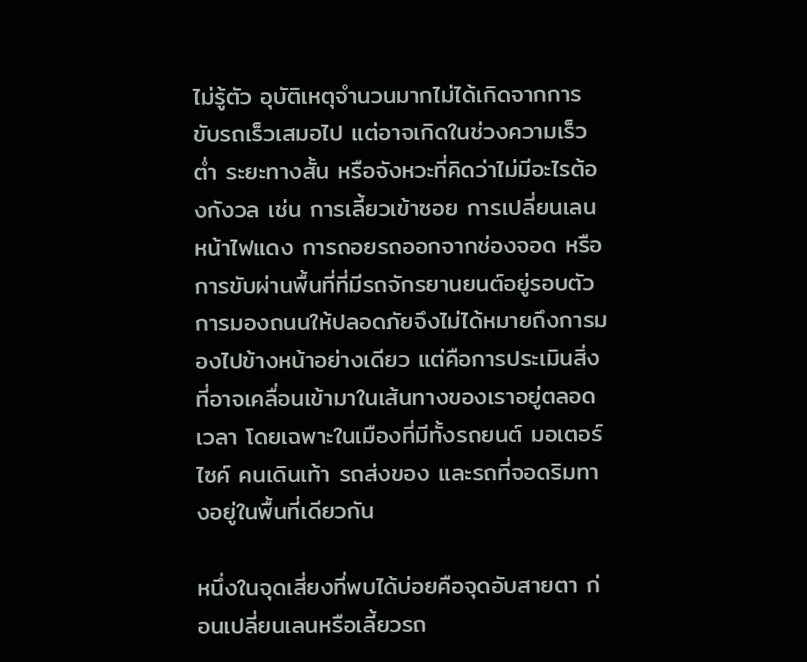ไม่รู้ตัว อุบัติเหตุจำนวนมากไม่ได้เกิดจากการขับรถเร็วเสมอไป แต่อาจเกิดในช่วงความเร็วต่ำ ระยะทางสั้น หรือจังหวะที่คิดว่าไม่มีอะไรต้องกังวล เช่น การเลี้ยวเข้าซอย การเปลี่ยนเลนหน้าไฟแดง การถอยรถออกจากช่องจอด หรือการขับผ่านพื้นที่ที่มีรถจักรยานยนต์อยู่รอบตัว การมองถนนให้ปลอดภัยจึงไม่ได้หมายถึงการมองไปข้างหน้าอย่างเดียว แต่คือการประเมินสิ่งที่อาจเคลื่อนเข้ามาในเส้นทางของเราอยู่ตลอดเวลา โดยเฉพาะในเมืองที่มีทั้งรถยนต์ มอเตอร์ไซค์ คนเดินเท้า รถส่งของ และรถที่จอดริมทางอยู่ในพื้นที่เดียวกัน

หนึ่งในจุดเสี่ยงที่พบได้บ่อยคือจุดอับสายตา ก่อนเปลี่ยนเลนหรือเลี้ยวรถ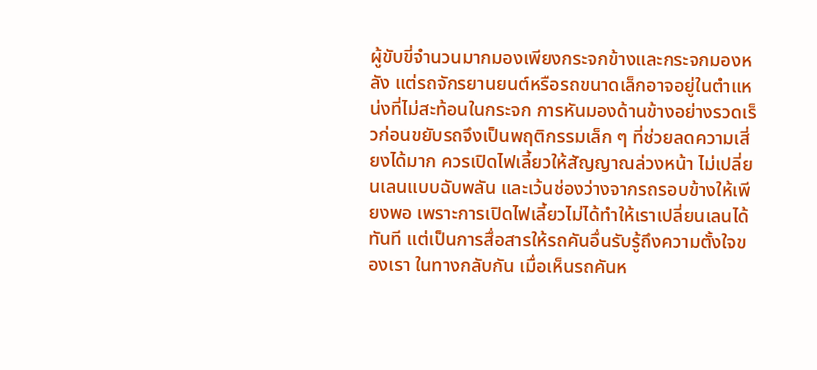ผู้ขับขี่จำนวนมากมองเพียงกระจกข้างและกระจกมองหลัง แต่รถจักรยานยนต์หรือรถขนาดเล็กอาจอยู่ในตำแหน่งที่ไม่สะท้อนในกระจก การหันมองด้านข้างอย่างรวดเร็วก่อนขยับรถจึงเป็นพฤติกรรมเล็ก ๆ ที่ช่วยลดความเสี่ยงได้มาก ควรเปิดไฟเลี้ยวให้สัญญาณล่วงหน้า ไม่เปลี่ยนเลนแบบฉับพลัน และเว้นช่องว่างจากรถรอบข้างให้เพียงพอ เพราะการเปิดไฟเลี้ยวไม่ได้ทำให้เราเปลี่ยนเลนได้ทันที แต่เป็นการสื่อสารให้รถคันอื่นรับรู้ถึงความตั้งใจของเรา ในทางกลับกัน เมื่อเห็นรถคันห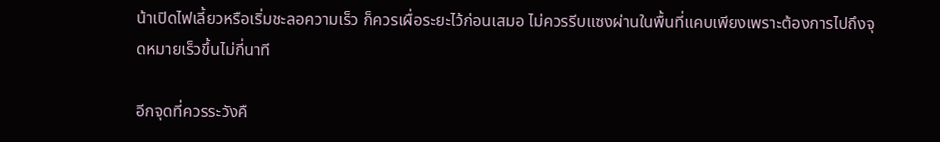น้าเปิดไฟเลี้ยวหรือเริ่มชะลอความเร็ว ก็ควรเผื่อระยะไว้ก่อนเสมอ ไม่ควรรีบแซงผ่านในพื้นที่แคบเพียงเพราะต้องการไปถึงจุดหมายเร็วขึ้นไม่กี่นาที

อีกจุดที่ควรระวังคื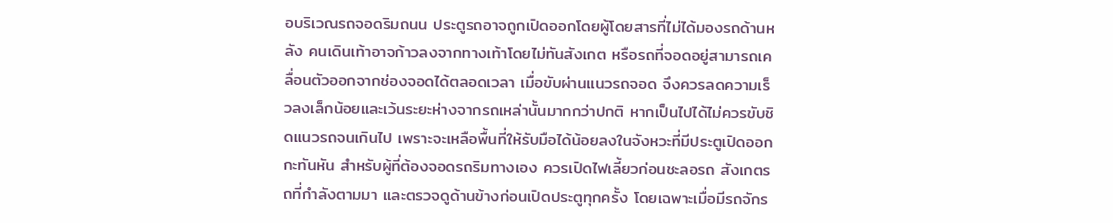อบริเวณรถจอดริมถนน ประตูรถอาจถูกเปิดออกโดยผู้โดยสารที่ไม่ได้มองรถด้านหลัง คนเดินเท้าอาจก้าวลงจากทางเท้าโดยไม่ทันสังเกต หรือรถที่จอดอยู่สามารถเคลื่อนตัวออกจากช่องจอดได้ตลอดเวลา เมื่อขับผ่านแนวรถจอด จึงควรลดความเร็วลงเล็กน้อยและเว้นระยะห่างจากรถเหล่านั้นมากกว่าปกติ หากเป็นไปได้ไม่ควรขับชิดแนวรถจนเกินไป เพราะจะเหลือพื้นที่ให้รับมือได้น้อยลงในจังหวะที่มีประตูเปิดออกกะทันหัน สำหรับผู้ที่ต้องจอดรถริมทางเอง ควรเปิดไฟเลี้ยวก่อนชะลอรถ สังเกตรถที่กำลังตามมา และตรวจดูด้านข้างก่อนเปิดประตูทุกครั้ง โดยเฉพาะเมื่อมีรถจักร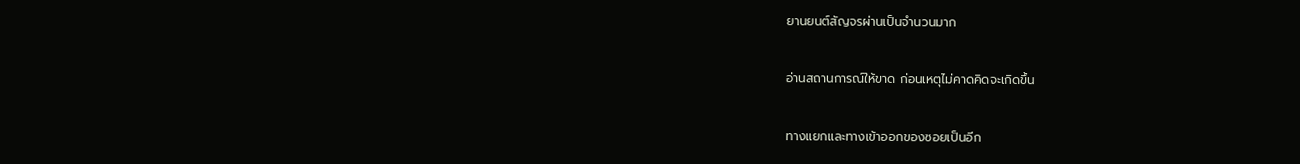ยานยนต์สัญจรผ่านเป็นจำนวนมาก

อ่านสถานการณ์ให้ขาด ก่อนเหตุไม่คาดคิดจะเกิดขึ้น

ทางแยกและทางเข้าออกของซอยเป็นอีก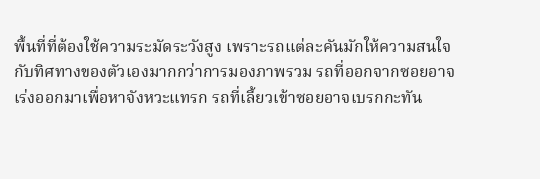พื้นที่ที่ต้องใช้ความระมัดระวังสูง เพราะรถแต่ละคันมักให้ความสนใจกับทิศทางของตัวเองมากกว่าการมองภาพรวม รถที่ออกจากซอยอาจเร่งออกมาเพื่อหาจังหวะแทรก รถที่เลี้ยวเข้าซอยอาจเบรกกะทัน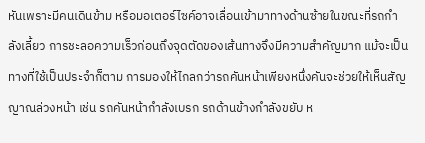หันเพราะมีคนเดินข้าม หรือมอเตอร์ไซค์อาจเลื่อนเข้ามาทางด้านซ้ายในขณะที่รถกำลังเลี้ยว การชะลอความเร็วก่อนถึงจุดตัดของเส้นทางจึงมีความสำคัญมาก แม้จะเป็นทางที่ใช้เป็นประจำก็ตาม การมองให้ไกลกว่ารถคันหน้าเพียงหนึ่งคันจะช่วยให้เห็นสัญญาณล่วงหน้า เช่น รถคันหน้ากำลังเบรก รถด้านข้างกำลังขยับ ห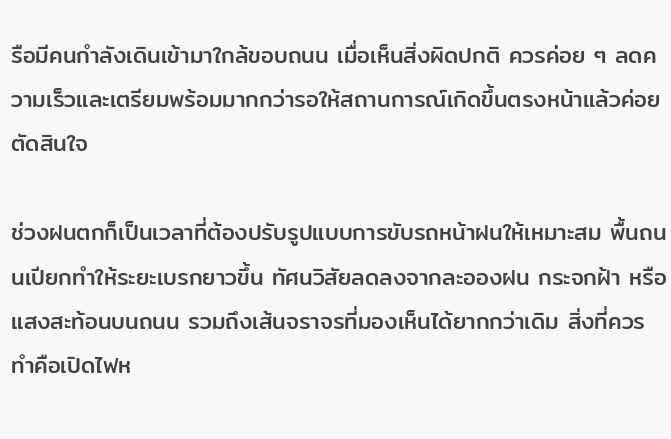รือมีคนกำลังเดินเข้ามาใกล้ขอบถนน เมื่อเห็นสิ่งผิดปกติ ควรค่อย ๆ ลดความเร็วและเตรียมพร้อมมากกว่ารอให้สถานการณ์เกิดขึ้นตรงหน้าแล้วค่อยตัดสินใจ

ช่วงฝนตกก็เป็นเวลาที่ต้องปรับรูปแบบการขับรถหน้าฝนให้เหมาะสม พื้นถนนเปียกทำให้ระยะเบรกยาวขึ้น ทัศนวิสัยลดลงจากละอองฝน กระจกฝ้า หรือแสงสะท้อนบนถนน รวมถึงเส้นจราจรที่มองเห็นได้ยากกว่าเดิม สิ่งที่ควรทำคือเปิดไฟห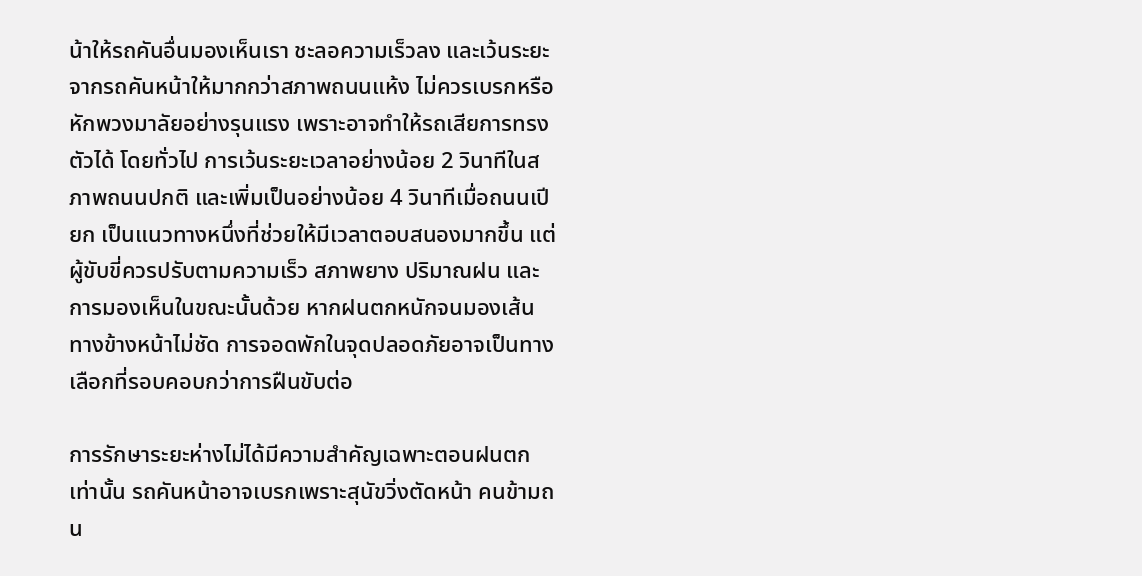น้าให้รถคันอื่นมองเห็นเรา ชะลอความเร็วลง และเว้นระยะจากรถคันหน้าให้มากกว่าสภาพถนนแห้ง ไม่ควรเบรกหรือหักพวงมาลัยอย่างรุนแรง เพราะอาจทำให้รถเสียการทรงตัวได้ โดยทั่วไป การเว้นระยะเวลาอย่างน้อย 2 วินาทีในสภาพถนนปกติ และเพิ่มเป็นอย่างน้อย 4 วินาทีเมื่อถนนเปียก เป็นแนวทางหนึ่งที่ช่วยให้มีเวลาตอบสนองมากขึ้น แต่ผู้ขับขี่ควรปรับตามความเร็ว สภาพยาง ปริมาณฝน และการมองเห็นในขณะนั้นด้วย หากฝนตกหนักจนมองเส้นทางข้างหน้าไม่ชัด การจอดพักในจุดปลอดภัยอาจเป็นทางเลือกที่รอบคอบกว่าการฝืนขับต่อ

การรักษาระยะห่างไม่ได้มีความสำคัญเฉพาะตอนฝนตกเท่านั้น รถคันหน้าอาจเบรกเพราะสุนัขวิ่งตัดหน้า คนข้ามถน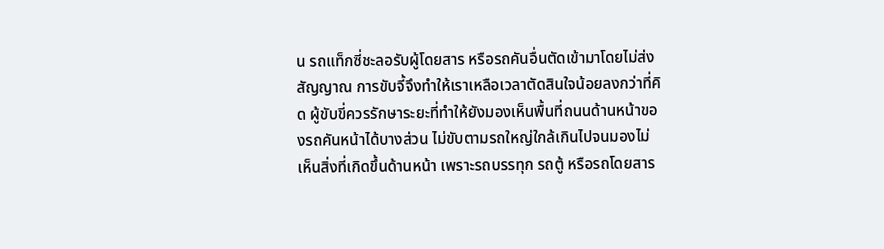น รถแท็กซี่ชะลอรับผู้โดยสาร หรือรถคันอื่นตัดเข้ามาโดยไม่ส่งสัญญาณ การขับจี้จึงทำให้เราเหลือเวลาตัดสินใจน้อยลงกว่าที่คิด ผู้ขับขี่ควรรักษาระยะที่ทำให้ยังมองเห็นพื้นที่ถนนด้านหน้าของรถคันหน้าได้บางส่วน ไม่ขับตามรถใหญ่ใกล้เกินไปจนมองไม่เห็นสิ่งที่เกิดขึ้นด้านหน้า เพราะรถบรรทุก รถตู้ หรือรถโดยสาร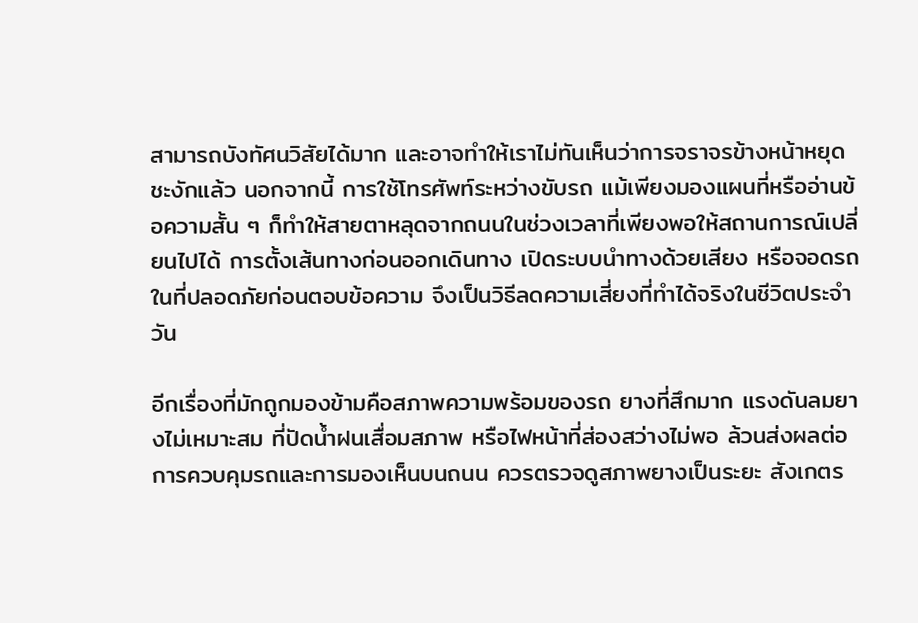สามารถบังทัศนวิสัยได้มาก และอาจทำให้เราไม่ทันเห็นว่าการจราจรข้างหน้าหยุดชะงักแล้ว นอกจากนี้ การใช้โทรศัพท์ระหว่างขับรถ แม้เพียงมองแผนที่หรืออ่านข้อความสั้น ๆ ก็ทำให้สายตาหลุดจากถนนในช่วงเวลาที่เพียงพอให้สถานการณ์เปลี่ยนไปได้ การตั้งเส้นทางก่อนออกเดินทาง เปิดระบบนำทางด้วยเสียง หรือจอดรถในที่ปลอดภัยก่อนตอบข้อความ จึงเป็นวิธีลดความเสี่ยงที่ทำได้จริงในชีวิตประจำวัน

อีกเรื่องที่มักถูกมองข้ามคือสภาพความพร้อมของรถ ยางที่สึกมาก แรงดันลมยางไม่เหมาะสม ที่ปัดน้ำฝนเสื่อมสภาพ หรือไฟหน้าที่ส่องสว่างไม่พอ ล้วนส่งผลต่อการควบคุมรถและการมองเห็นบนถนน ควรตรวจดูสภาพยางเป็นระยะ สังเกตร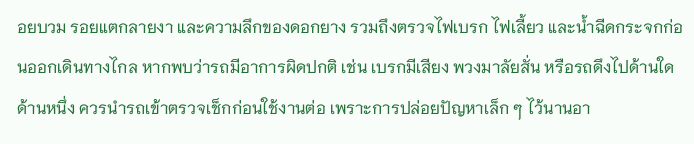อยบวม รอยแตกลายงา และความลึกของดอกยาง รวมถึงตรวจไฟเบรก ไฟเลี้ยว และน้ำฉีดกระจกก่อนออกเดินทางไกล หากพบว่ารถมีอาการผิดปกติ เช่น เบรกมีเสียง พวงมาลัยสั่น หรือรถดึงไปด้านใดด้านหนึ่ง ควรนำรถเข้าตรวจเช็กก่อนใช้งานต่อ เพราะการปล่อยปัญหาเล็ก ๆ ไว้นานอา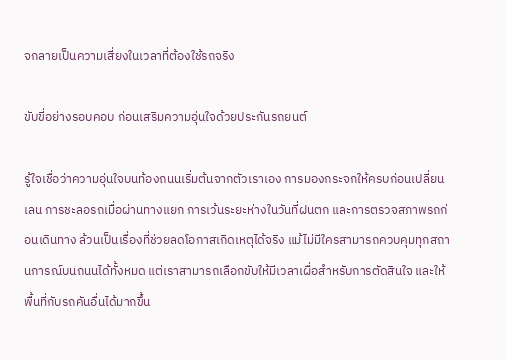จกลายเป็นความเสี่ยงในเวลาที่ต้องใช้รถจริง

ขับขี่อย่างรอบคอบ ก่อนเสริมความอุ่นใจด้วยประกันรถยนต์

รู้ใจเชื่อว่าความอุ่นใจบนท้องถนนเริ่มต้นจากตัวเราเอง การมองกระจกให้ครบก่อนเปลี่ยนเลน การชะลอรถเมื่อผ่านทางแยก การเว้นระยะห่างในวันที่ฝนตก และการตรวจสภาพรถก่อนเดินทาง ล้วนเป็นเรื่องที่ช่วยลดโอกาสเกิดเหตุได้จริง แม้ไม่มีใครสามารถควบคุมทุกสถานการณ์บนถนนได้ทั้งหมด แต่เราสามารถเลือกขับให้มีเวลาเผื่อสำหรับการตัดสินใจ และให้พื้นที่กับรถคันอื่นได้มากขึ้น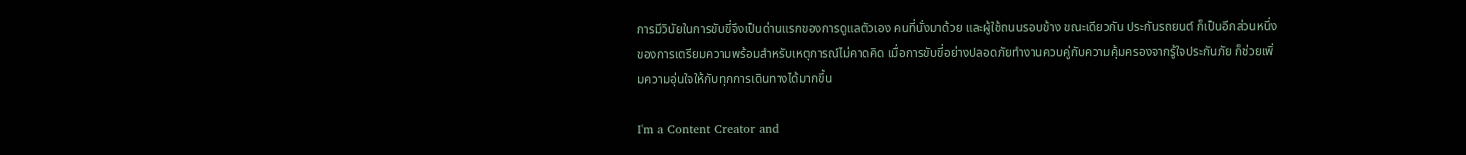การมีวินัยในการขับขี่จึงเป็นด่านแรกของการดูแลตัวเอง คนที่นั่งมาด้วย และผู้ใช้ถนนรอบข้าง ขณะเดียวกัน ประกันรถยนต์ ก็เป็นอีกส่วนหนึ่งของการเตรียมความพร้อมสำหรับเหตุการณ์ไม่คาดคิด เมื่อการขับขี่อย่างปลอดภัยทำงานควบคู่กับความคุ้มครองจากรู้ใจประกันภัย ก็ช่วยเพิ่มความอุ่นใจให้กับทุกการเดินทางได้มากขึ้น

I'm a Content Creator and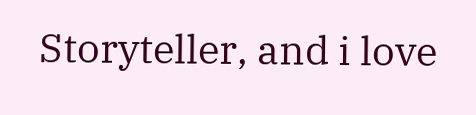Storyteller, and i love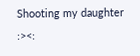Shooting my daughter :><: